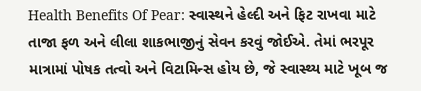Health Benefits Of Pear: સ્વાસ્થને હેલ્દી અને ફિટ રાખવા માટે તાજા ફળ અને લીલા શાકભાજીનું સેવન કરવું જોઈએ. તેમાં ભરપૂર માત્રામાં પોષક તત્વો અને વિટામિન્સ હોય છે, જે સ્વાસ્થ્ય માટે ખૂબ જ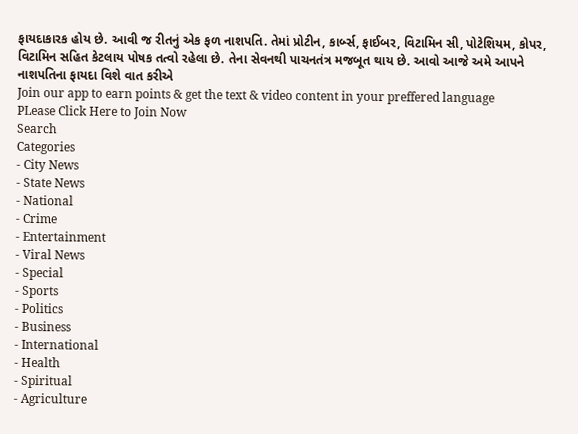ફાયદાકારક હોય છે. આવી જ રીતનું એક ફળ નાશપતિ. તેમાં પ્રોટીન, કાર્બ્સ, ફાઈબર, વિટામિન સી, પોટેશિયમ, કોપર, વિટામિન સહિત કેટલાય પોષક તત્વો રહેલા છે. તેના સેવનથી પાચનતંત્ર મજબૂત થાય છે. આવો આજે અમે આપને નાશપતિના ફાયદા વિશે વાત કરીએ
Join our app to earn points & get the text & video content in your preffered language
PLease Click Here to Join Now
Search
Categories
- City News
- State News
- National
- Crime
- Entertainment
- Viral News
- Special
- Sports
- Politics
- Business
- International
- Health
- Spiritual
- Agriculture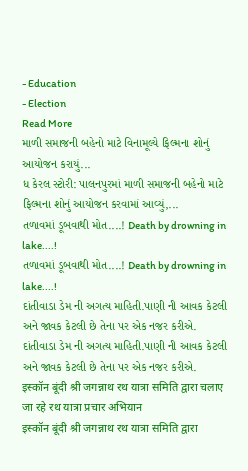- Education
- Election
Read More
માળી સમાજની બહેનો માટે વિનામૂલ્યે ફિલ્મના શોનું આયોજન કરાયું...
ધ કેરલ સ્ટોરી: પાલનપુરમાં માળી સમાજની બહેનો માટે ફિલ્મના શોનું આયોજન કરવામાં આવ્યું,...
તળાવમાં ડૂબવાથી મોત....! Death by drowning in lake....!
તળાવમાં ડૂબવાથી મોત....! Death by drowning in lake....!
દાંતીવાડા ડેમ ની અગત્ય માહિતી.પાણી ની આવક કેટલી અને જાવક કેટલી છે તેના પર એક નજર કરીએ.
દાંતીવાડા ડેમ ની અગત્ય માહિતી.પાણી ની આવક કેટલી અને જાવક કેટલી છે તેના પર એક નજર કરીએ.
इस्कॉन बूंदी श्री जगन्नाथ रथ यात्रा समिति द्वारा चलाए जा रहे रथ यात्रा प्रचार अभियान
इस्कॉन बूंदी श्री जगन्नाथ रथ यात्रा समिति द्वारा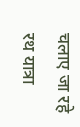चलाए जा रहे रथ यात्रा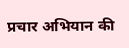प्रचार अभियान की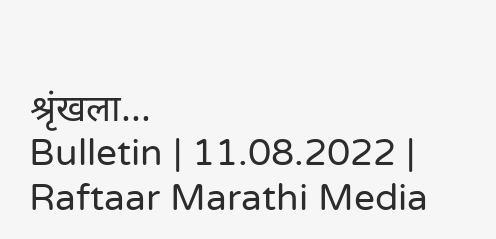श्रृंखला...
Bulletin | 11.08.2022 | Raftaar Marathi Media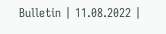Bulletin | 11.08.2022 |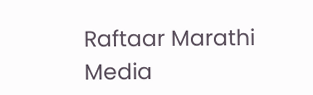Raftaar Marathi Media